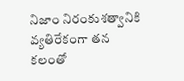నిజాం నిరంకుశత్వానికి వ్యతిరేకంగా తన కలంతో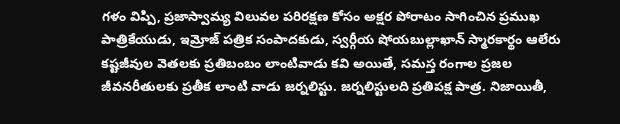గళం విప్పి, ప్రజాస్వామ్య విలువల పరిరక్షణ కోసం అక్షర పోరాటం సాగించిన ప్రముఖ పాత్రికేయుడు, ఇమ్రోజ్ పత్రిక సంపాదకుడు, స్వర్గీయ షోయబుల్లాఖాన్ స్మారకార్థం ఆలేరు
కష్టజీవుల వెతలకు ప్రతిబంబం లాంటివాడు కవి అయితే, సమస్త రంగాల ప్రజల జీవనరీతులకు ప్రతీక లాంటి వాడు జర్నలిస్టు. జర్నలిస్టులది ప్రతిపక్ష పాత్ర. నిజాయితీ,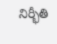నిర్భీతి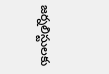జర్నలిస్టులకు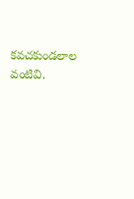కవచకుండలాల వంటివి.